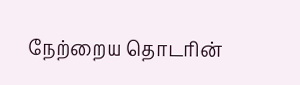நேற்றைய தொடரின்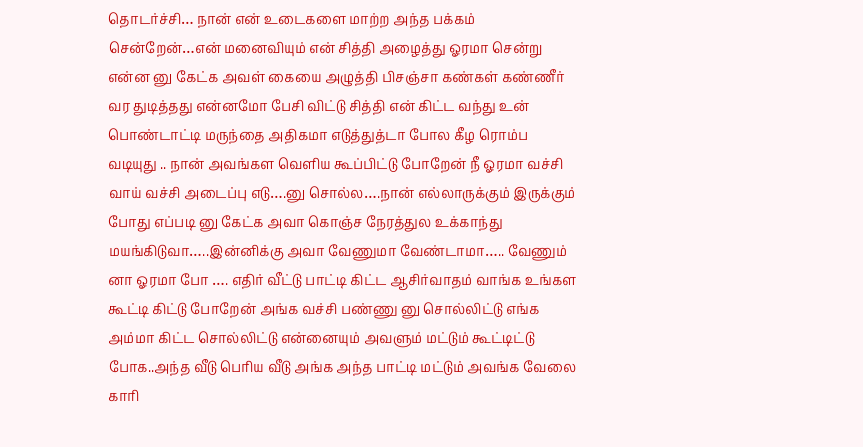தொடர்ச்சி… நான் என் உடைகளை மாற்ற அந்த பக்கம் சென்றேன்…என் மனைவியும் என் சித்தி அழைத்து ஓரமா சென்று என்ன னு கேட்க அவள் கையை அழுத்தி பிசஞ்சா கண்கள் கண்ணீர் வர துடித்தது என்னமோ பேசி விட்டு சித்தி என் கிட்ட வந்து உன் பொண்டாட்டி மருந்தை அதிகமா எடுத்துத்டா போல கீழ ரொம்ப வடியுது .. நான் அவங்கள வெளிய கூப்பிட்டு போறேன் நீ ஓரமா வச்சி வாய் வச்சி அடைப்பு எடு….னு சொல்ல….நான் எல்லாருக்கும் இருக்கும் போது எப்படி னு கேட்க அவா கொஞ்ச நேரத்துல உக்காந்து மயங்கிடுவா…..இன்னிக்கு அவா வேணுமா வேண்டாமா….. வேணும் னா ஓரமா போ …. எதிர் வீட்டு பாட்டி கிட்ட ஆசிர்வாதம் வாங்க உங்கள கூட்டி கிட்டு போறேன் அங்க வச்சி பண்ணு னு சொல்லிட்டு எங்க அம்மா கிட்ட சொல்லிட்டு என்னையும் அவளும் மட்டும் கூட்டிட்டு போக..அந்த வீடு பெரிய வீடு அங்க அந்த பாட்டி மட்டும் அவங்க வேலை காரி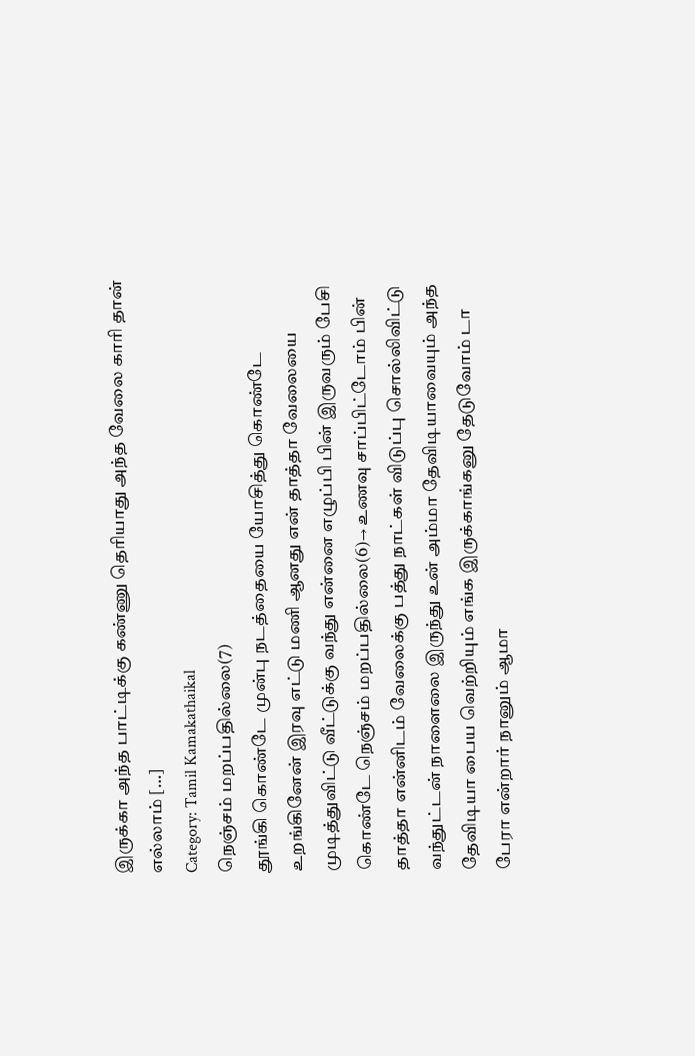இருக்கா அந்த பாட்டிக்கு கண்ணு தெரியாது அந்த வேலை காரி தான் எல்லாம் […]
Category: Tamil Kamakathaikal
நெஞ்சம் மறப்பதில்லை(7)
தூங்கி கொண்டே முன்பு நடத்தையை யோசித்து கொண்டே உறங்கினேன் இரவு எட்டு மணி ஆனது என் தாத்தா வேலையை முடித்துவிட்டு வீட்டுக்கு வந்து என்னை எழுப்பி பின் இருவரும் பேசி கொண்டே நெஞ்சம் மறப்பதில்லை(6)→ உணவு சாப்பிட்டோம் பின் தாத்தா என்னிடம் வேலைக்கு பத்து நாட்கள் விடுப்பு சொல்லிவிட்டு வந்துட்டன் நாளைலை இருந்து உன் அம்மா தேவிடியாவையும் அந்த தேவிடியா பைய வெற்றியும் எங்க இருக்காங்கனு தேடுவோம் டா பேரா என்றார் நானும் ஆமா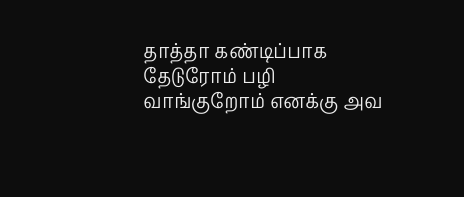தாத்தா கண்டிப்பாக தேடுரோம் பழி வாங்குறோம் எனக்கு அவ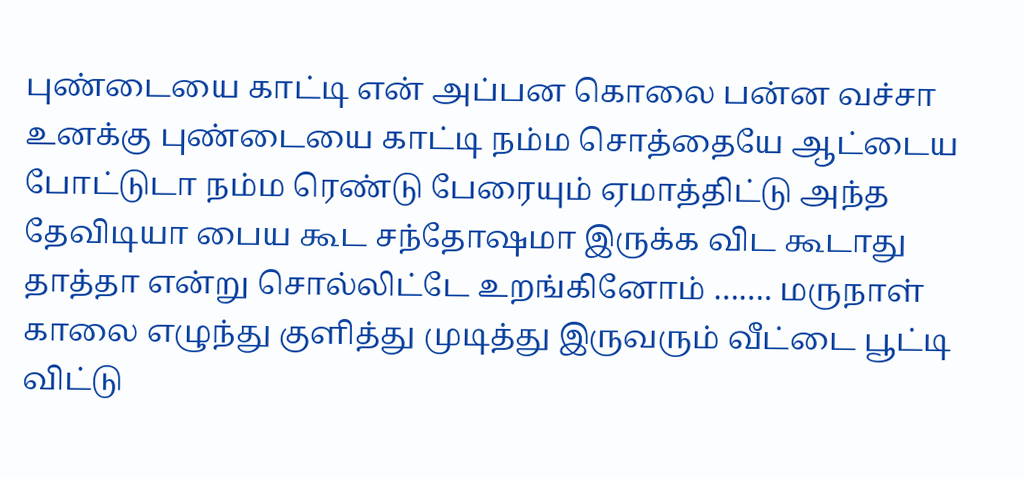புண்டையை காட்டி என் அப்பன கொலை பன்ன வச்சா உனக்கு புண்டையை காட்டி நம்ம சொத்தையே ஆட்டைய போட்டுடா நம்ம ரெண்டு பேரையும் ஏமாத்திட்டு அந்த தேவிடியா பைய கூட சந்தோஷமா இருக்க விட கூடாது தாத்தா என்று சொல்லிட்டே உறங்கினோம் ……. மருநாள் காலை எழுந்து குளித்து முடித்து இருவரும் வீட்டை பூட்டி விட்டு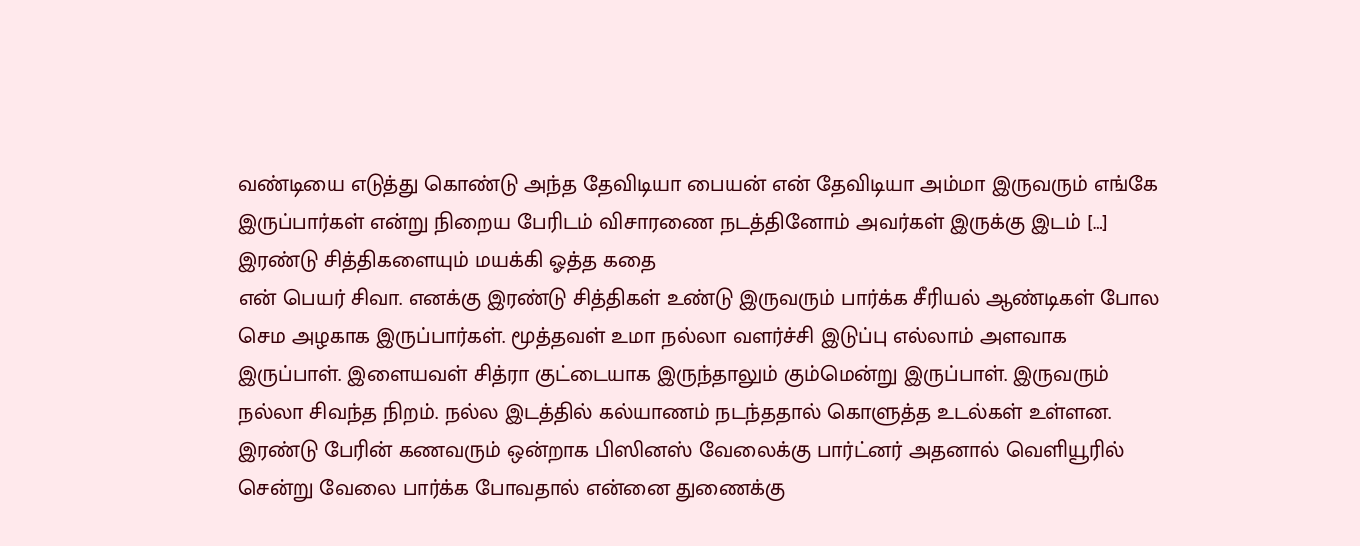வண்டியை எடுத்து கொண்டு அந்த தேவிடியா பையன் என் தேவிடியா அம்மா இருவரும் எங்கே இருப்பார்கள் என்று நிறைய பேரிடம் விசாரணை நடத்தினோம் அவர்கள் இருக்கு இடம் […]
இரண்டு சித்திகளையும் மயக்கி ஓத்த கதை
என் பெயர் சிவா. எனக்கு இரண்டு சித்திகள் உண்டு இருவரும் பார்க்க சீரியல் ஆண்டிகள் போல செம அழகாக இருப்பார்கள். மூத்தவள் உமா நல்லா வளர்ச்சி இடுப்பு எல்லாம் அளவாக இருப்பாள். இளையவள் சித்ரா குட்டையாக இருந்தாலும் கும்மென்று இருப்பாள். இருவரும் நல்லா சிவந்த நிறம். நல்ல இடத்தில் கல்யாணம் நடந்ததால் கொளுத்த உடல்கள் உள்ளன. இரண்டு பேரின் கணவரும் ஒன்றாக பிஸினஸ் வேலைக்கு பார்ட்னர் அதனால் வெளியூரில் சென்று வேலை பார்க்க போவதால் என்னை துணைக்கு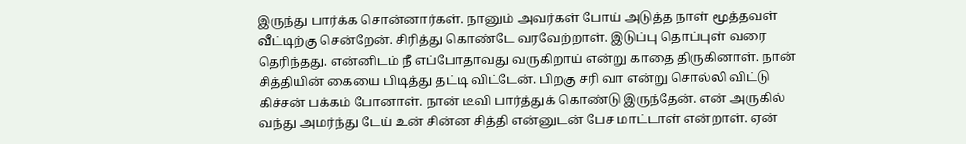இருந்து பார்க்க சொன்னார்கள். நானும் அவர்கள் போய் அடுத்த நாள் மூத்தவள் வீட்டிற்கு சென்றேன். சிரித்து கொண்டே வரவேற்றாள். இடுப்பு தொப்புள் வரை தெரிந்தது. என்னிடம் நீ எப்போதாவது வருகிறாய் என்று காதை திருகினாள். நான் சித்தியின் கையை பிடித்து தட்டி விட்டேன். பிறகு சரி வா என்று சொல்லி விட்டு கிச்சன் பக்கம் போனாள். நான் டீவி பார்த்துக் கொண்டு இருந்தேன். என் அருகில் வந்து அமர்ந்து டேய் உன் சின்ன சித்தி என்னுடன் பேச மாட்டாள் என்றாள். ஏன்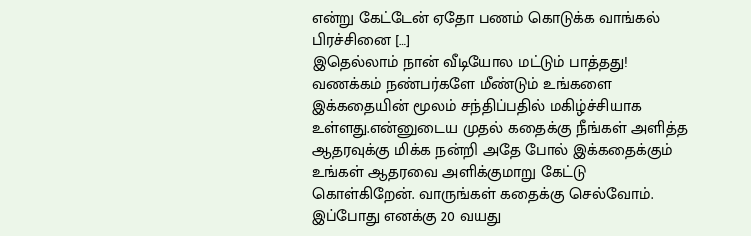என்று கேட்டேன் ஏதோ பணம் கொடுக்க வாங்கல் பிரச்சினை […]
இதெல்லாம் நான் வீடியோல மட்டும் பாத்தது!
வணக்கம் நண்பர்களே மீண்டும் உங்களை இக்கதையின் மூலம் சந்திப்பதில் மகிழ்ச்சியாக உள்ளது.என்னுடைய முதல் கதைக்கு நீங்கள் அளித்த ஆதரவுக்கு மிக்க நன்றி அதே போல் இக்கதைக்கும் உங்கள் ஆதரவை அளிக்குமாறு கேட்டு கொள்கிறேன். வாருங்கள் கதைக்கு செல்வோம். இப்போது எனக்கு 20 வயது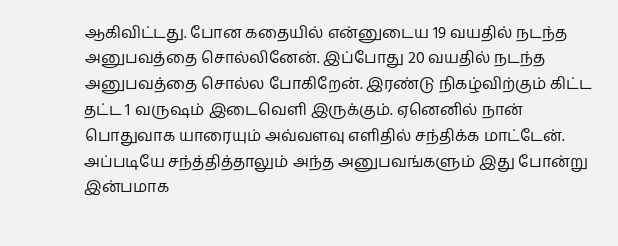ஆகிவிட்டது. போன கதையில் என்னுடைய 19 வயதில் நடந்த அனுபவத்தை சொல்லினேன். இப்போது 20 வயதில் நடந்த அனுபவத்தை சொல்ல போகிறேன். இரண்டு நிகழ்விற்கும் கிட்ட தட்ட 1 வருஷம் இடைவெளி இருக்கும். ஏனெனில் நான் பொதுவாக யாரையும் அவ்வளவு எளிதில் சந்திக்க மாட்டேன். அப்படியே சந்த்தித்தாலும் அந்த அனுபவங்களும் இது போன்று இன்பமாக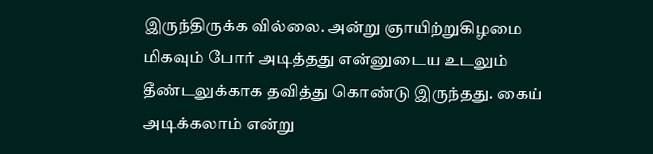இருந்திருக்க வில்லை. அன்று ஞாயிற்றுகிழமை மிகவும் போர் அடித்தது என்னுடைய உடலும் தீண்டலுக்காக தவித்து கொண்டு இருந்தது. கைய் அடிக்கலாம் என்று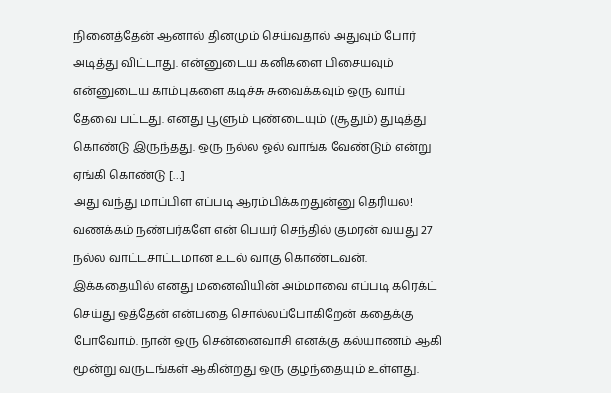நினைத்தேன் ஆனால் தினமும் செய்வதால் அதுவும் போர் அடித்து விட்டாது. என்னுடைய கனிகளை பிசையவும் என்னுடைய காம்புகளை கடிச்சு சுவைக்கவும் ஒரு வாய் தேவை பட்டது. எனது பூளும் புண்டையும் (சூதும்) துடித்து கொண்டு இருந்தது. ஒரு நல்ல ஓல் வாங்க வேண்டும் என்று ஏங்கி கொண்டு […]
அது வந்து மாப்பிள எப்படி ஆரம்பிக்கறதுன்னு தெரியல!
வணக்கம் நண்பர்களே என் பெயர் செந்தில் குமரன் வயது 27 நல்ல வாட்டசாட்டமான உடல் வாகு கொண்டவன். இக்கதையில் எனது மனைவியின் அம்மாவை எப்படி கரெக்ட் செய்து ஒத்தேன் என்பதை சொல்லப்போகிறேன் கதைக்கு போவோம். நான் ஒரு சென்னைவாசி எனக்கு கல்யாணம் ஆகி மூன்று வருடங்கள் ஆகின்றது ஒரு குழந்தையும் உள்ளது.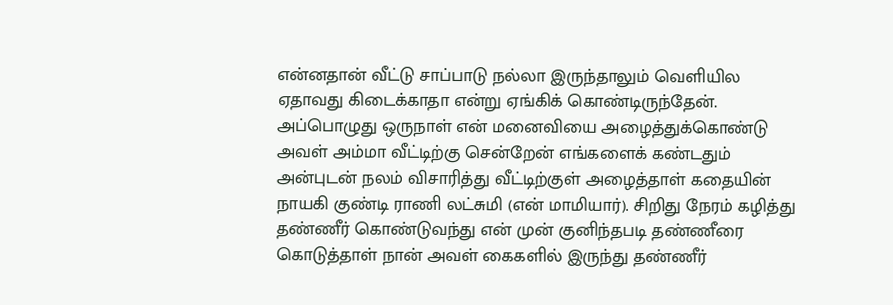என்னதான் வீட்டு சாப்பாடு நல்லா இருந்தாலும் வெளியில ஏதாவது கிடைக்காதா என்று ஏங்கிக் கொண்டிருந்தேன். அப்பொழுது ஒருநாள் என் மனைவியை அழைத்துக்கொண்டு அவள் அம்மா வீட்டிற்கு சென்றேன் எங்களைக் கண்டதும் அன்புடன் நலம் விசாரித்து வீட்டிற்குள் அழைத்தாள் கதையின் நாயகி குண்டி ராணி லட்சுமி (என் மாமியார்). சிறிது நேரம் கழித்து தண்ணீர் கொண்டுவந்து என் முன் குனிந்தபடி தண்ணீரை கொடுத்தாள் நான் அவள் கைகளில் இருந்து தண்ணீர்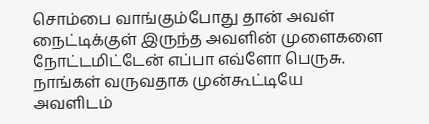சொம்பை வாங்கும்போது தான் அவள் நைட்டிக்குள் இருந்த அவளின் முளைகளை நோட்டமிட்டேன் எப்பா எவ்ளோ பெருசு. நாங்கள் வருவதாக முன்கூட்டியே அவளிடம்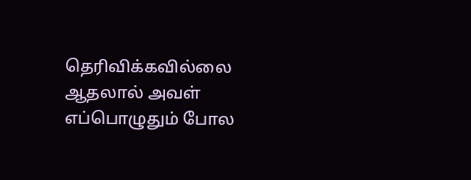தெரிவிக்கவில்லை ஆதலால் அவள் எப்பொழுதும் போல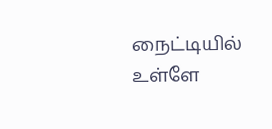நைட்டியில் உள்ளே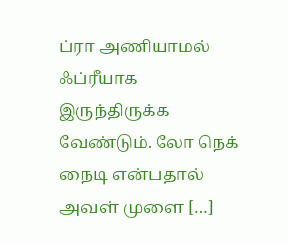ப்ரா அணியாமல் ஃப்ரீயாக இருந்திருக்க வேண்டும். லோ நெக் நைடி என்பதால் அவள் முளை […]